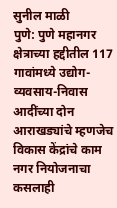सुनील माळी
पुणे: पुणे महानगर क्षेत्राच्या हद्दीतील 117 गावांमध्ये उद्योग-व्यवसाय-निवास आदींच्या दोन आराखड्यांचे म्हणजेच विकास केंद्रांचे काम नगर नियोजनाचा कसलाही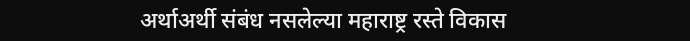अर्थाअर्थी संबंध नसलेल्या महाराष्ट्र रस्ते विकास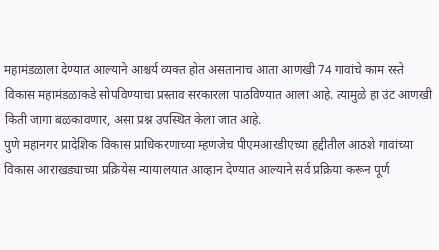महामंडळाला देण्यात आल्याने आश्चर्य व्यक्त होत असतानाच आता आणखी 74 गावांचे काम रस्ते विकास महामंडळाकडे सोपविण्याचा प्रस्ताव सरकारला पाठविण्यात आला आहे. त्यामुळे हा उंट आणखी किती जागा बळकावणार, असा प्रश्न उपस्थित केला जात आहे.
पुणे महानगर प्रादेशिक विकास प्राधिकरणाच्या म्हणजेच पीएमआरडीएच्या हद्दीतील आठशे गावांच्या विकास आराखड्याच्या प्रक्रियेस न्यायालयात आव्हान देण्यात आल्याने सर्व प्रक्रिया करून पूर्ण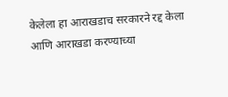केलेला हा आराखडाच सरकारने रद्द केला आणि आराखडा करण्याच्या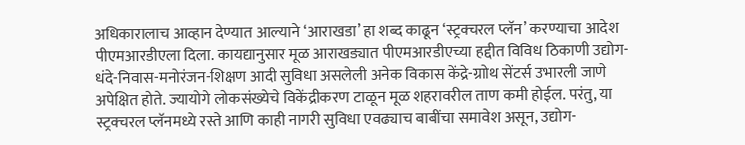अधिकारालाच आव्हान देण्यात आल्याने ‘आराखडा’ हा शब्द काढून ‘स्ट्रक्चरल प्लॅन’ करण्याचा आदेश पीएमआरडीएला दिला. कायद्यानुसार मूळ आराखड्यात पीएमआरडीएच्या हद्दीत विविध ठिकाणी उद्योग-धंदे-निवास-मनोरंजन-शिक्षण आदी सुविधा असलेली अनेक विकास केंद्रे-ग्राोथ सेंटर्स उभारली जाणे अपेक्षित होते. ज्यायोगे लोकसंख्येचे विकेंद्रीकरण टाळून मूळ शहरावरील ताण कमी होईल. परंतु, या स्ट्रक्चरल प्लॅनमध्ये रस्ते आणि काही नागरी सुविधा एवढ्याच बाबींचा समावेश असून, उद्योग-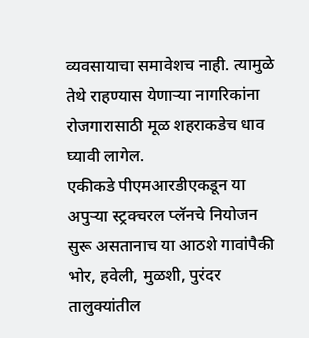व्यवसायाचा समावेशच नाही. त्यामुळे तेथे राहण्यास येणाऱ्या नागरिकांना रोजगारासाठी मूळ शहराकडेच धाव घ्यावी लागेल.
एकीकडे पीएमआरडीएकडून या अपुऱ्या स्ट्रक्चरल प्लॅनचे नियोजन सुरू असतानाच या आठशे गावांपैकी भोर, हवेली, मुळशी, पुरंदर तालुक्यांतील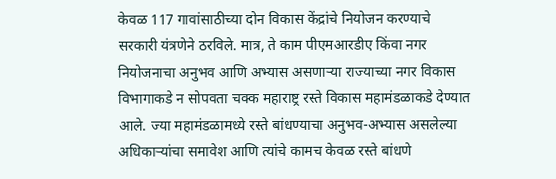केवळ 117 गावांसाठीच्या दोन विकास केंद्रांचे नियोजन करण्याचे सरकारी यंत्रणेने ठरविले. मात्र, ते काम पीएमआरडीए किंवा नगर नियोजनाचा अनुभव आणि अभ्यास असणाऱ्या राज्याच्या नगर विकास विभागाकडे न सोपवता चक्क महाराष्ट्र रस्ते विकास महामंडळाकडे देण्यात आले. ज्या महामंडळामध्ये रस्ते बांधण्याचा अनुभव-अभ्यास असलेल्या अधिकाऱ्यांचा समावेश आणि त्यांचे कामच केवळ रस्ते बांधणे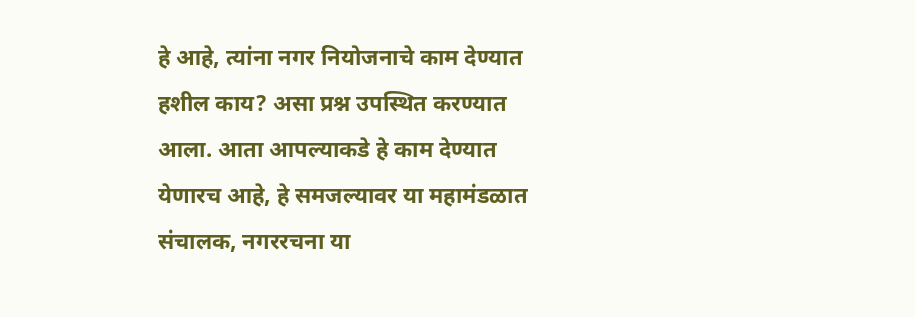हे आहे, त्यांना नगर नियोजनाचे काम देण्यात हशील काय? असा प्रश्न उपस्थित करण्यात आला. आता आपल्याकडे हे काम देण्यात येणारच आहे, हे समजल्यावर या महामंडळात संचालक, नगररचना या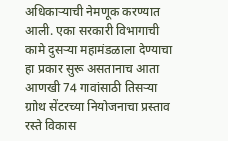अधिकाऱ्याची नेमणूक करण्यात आली. एका सरकारी विभागाची कामे दुसऱ्या महामंडळाला देण्याचा हा प्रकार सुरू असतानाच आता आणखी 74 गावांसाठी तिसऱ्या ग्राोथ सेंटरच्या नियोजनाचा प्रस्ताव रस्ते विकास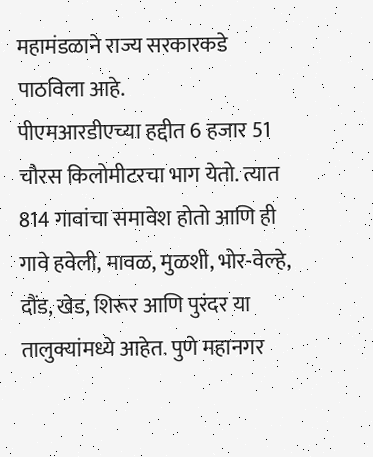महामंडळाने राज्य सरकारकडे पाठविला आहे.
पीएमआरडीएच्या हद्दीत 6 हजार 51 चौरस किलोमीटरचा भाग येतो. त्यात 814 गावांचा समावेश होतो आणि ही गावे हवेली, मावळ, मुळशी, भोर-वेल्हे, दौंड, खेड, शिरूर आणि पुरंदर या तालुक्यांमध्ये आहेत. पुणे महानगर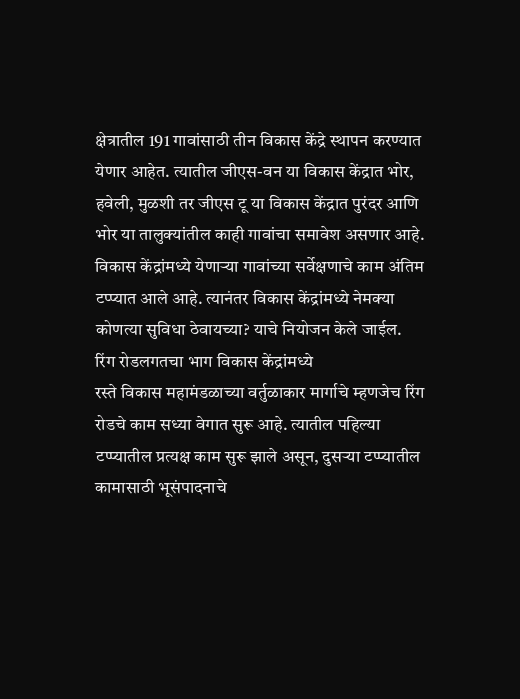क्षेत्रातील 191 गावांसाठी तीन विकास केंद्रे स्थापन करण्यात येणार आहेत. त्यातील जीएस-वन या विकास केंद्रात भोर, हवेली, मुळशी तर जीएस टू या विकास केंद्रात पुरंदर आणि भोर या तालुक्यांतील काही गावांचा समावेश असणार आहे. विकास केंद्रांमध्ये येणाऱ्या गावांच्या सर्वेक्षणाचे काम अंतिम टप्प्यात आले आहे. त्यानंतर विकास केंद्रांमध्ये नेमक्या कोणत्या सुविधा ठेवायच्या? याचे नियोजन केले जाईल.
रिंग रोडलगतचा भाग विकास केंद्रांमध्ये
रस्ते विकास महामंडळाच्या वर्तुळाकार मार्गाचे म्हणजेच रिंग रोडचे काम सध्या वेगात सुरू आहे. त्यातील पहिल्या टप्प्यातील प्रत्यक्ष काम सुरू झाले असून, दुसऱ्या टप्प्यातील कामासाठी भूसंपादनाचे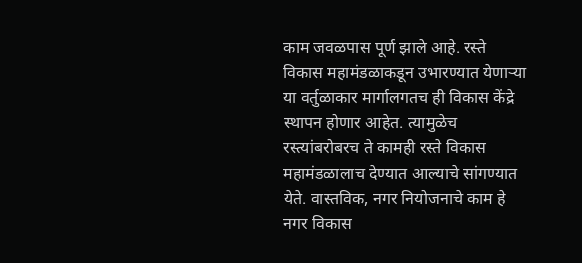काम जवळपास पूर्ण झाले आहे. रस्ते विकास महामंडळाकडून उभारण्यात येणाऱ्या या वर्तुळाकार मार्गालगतच ही विकास केंद्रे स्थापन होणार आहेत. त्यामुळेच रस्त्यांबरोबरच ते कामही रस्ते विकास महामंडळालाच देण्यात आल्याचे सांगण्यात येते. वास्तविक, नगर नियोजनाचे काम हे नगर विकास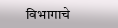विभागाचे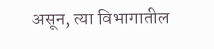असून, त्या विभागातील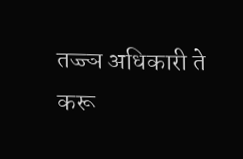तज्ज्ञ अधिकारी ते करू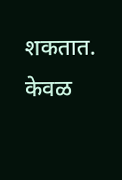शकतात. केवळ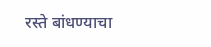रस्ते बांधण्याचा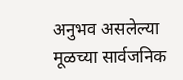अनुभव असलेल्या मूळच्या सार्वजनिक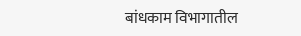बांधकाम विभागातील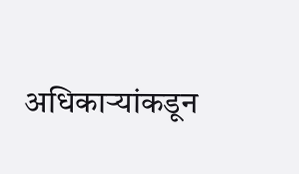अधिकाऱ्यांकडून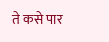ते कसे पार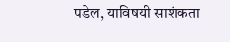पडेल, याविषयी साशंकता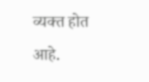व्यक्त होत आहे.